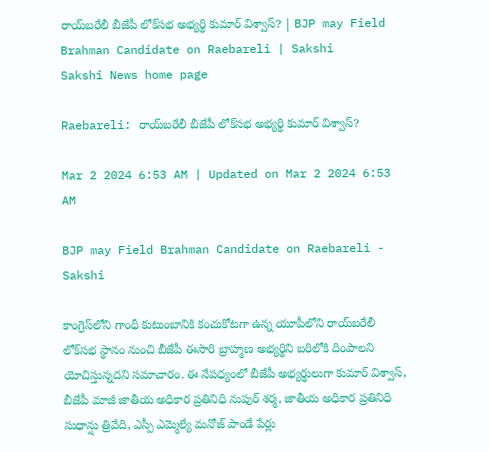రాయ్‌బరేలీ బీజేపీ లోక్‌సభ అభ్యర్థి కుమార్‌ విశ్వాస్‌? | BJP may Field Brahman Candidate on Raebareli | Sakshi
Sakshi News home page

Raebareli: రాయ్‌బరేలీ బీజేపీ లోక్‌సభ అభ్యర్థి కుమార్‌ విశ్వాస్‌?

Mar 2 2024 6:53 AM | Updated on Mar 2 2024 6:53 AM

BJP may Field Brahman Candidate on Raebareli - Sakshi

కాంగ్రెస్‌లోని గాంధీ కుటుంబానికి కంచుకోటగా ఉన్న యూపీలోని రాయ్‌బరేలీ లోక్‌సభ స్థానం నుంచి బీజేపీ ఈసారి బ్రాహ్మణ అభ్యర్థిని బరిలోకి దింపాలని యోచిస్తున్నదని సమాచారం. ఈ నేపధ్యంలో బీజేపీ అభ్యర్థులుగా కుమార్ విశ్వాస్, బీజేపీ మాజీ జాతీయ అధికార ప్రతినిధి నుపుర్ శర్మ, జాతీయ అధికార ప్రతినిధి సుధాన్షు త్రివేది, ఎస్పీ ఎమ్మెల్యే మనోజ్ పాండే పేర్లు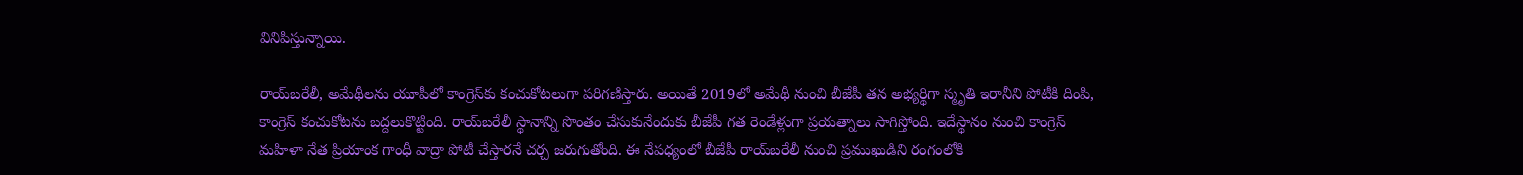వినిపిస్తున్నాయి.

రాయ్‌బరేలీ, అమేథీలను యూపీలో కాంగ్రెస్‌కు కంచుకోటలుగా పరిగణిస్తారు. అయితే 2019లో అమేథీ నుంచి బీజేపీ తన అభ్యర్థిగా స్మృతి ఇరానీని పోటీకి దింపి, కాంగ్రెస్‌ కంచుకోటను బద్దలుకొట్టింది. రాయ్‌బరేలీ స్థానాన్ని సొంతం చేసుకునేందుకు బీజేపీ గత రెండేళ్లుగా ప్రయత్నాలు సాగిస్తోంది. ఇదేస్థానం నుంచి కాంగ్రెస్ మహిళా నేత ప్రియాంక గాంధీ వాద్రా పోటీ చేస్తారనే చర్చ జరుగుతోంది. ఈ నేపధ్యంలో బీజేపీ రాయ్‌బరేలీ నుంచి ప్రముఖుడిని రంగంలోకి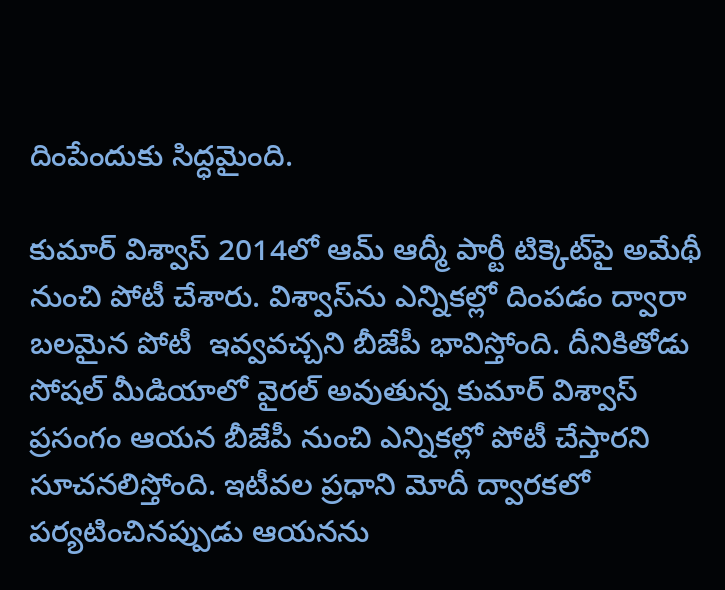దింపేందుకు సిద్ధ‌మైంది.

కుమార్ విశ్వాస్ 2014లో ఆమ్ ఆద్మీ పార్టీ టిక్కెట్‌పై అమేథీ నుంచి పోటీ చేశారు. విశ్వాస్‌ను ఎన్నికల్లో దింపడం ద్వారా బలమైన పోటీ  ఇవ్వవచ్చని బీజేపీ భావిస్తోంది. దీనికితోడు సోషల్ మీడియాలో వైరల్ అవుతున్న కుమార్ విశ్వాస్ ప్రసంగం ఆయన బీజేపీ నుంచి ఎన్నికల్లో పోటీ చేస్తారని సూచనలిస్తోంది. ఇటీవల ప్రధాని మోదీ ద్వారకలో పర్యటించినప్పుడు ఆయనను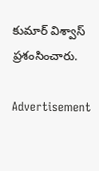కుమార్‌ విశ్వాస్‌ ప్రశంసించారు.

Advertisement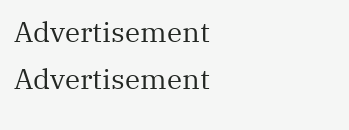Advertisement
Advertisement